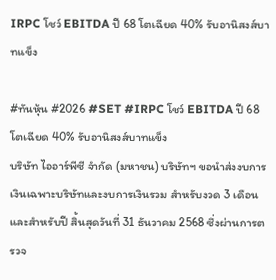IRPC โชว์ EBITDA ปี 68 โตเฉียด 40% รับอานิสงส์บาทแข็ง

#ทันหุ้น #2026 #SET #IRPC โชว์ EBITDA ปี 68 โตเฉียด 40% รับอานิสงส์บาทแข็ง
บริษัท ไออาร์พีซี จำกัด (มหาชน) บริษัทฯ ขอนำส่งงบการเงินเฉพาะบริษัทและงบการเงินรวม สำหรับงวด 3 เดือน และสำหรับปี สิ้นสุดวันที่ 31 ธันวาคม 2568 ซึ่งผ่านการตรวจ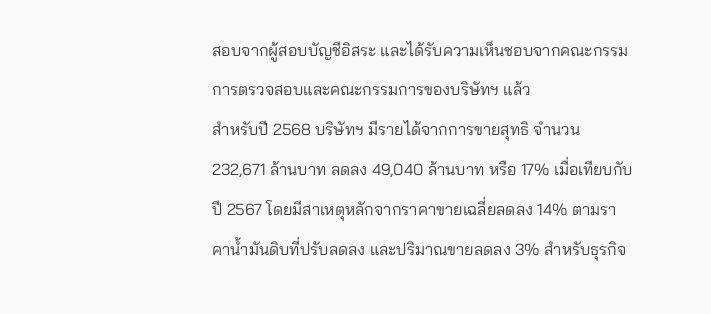สอบจากผู้สอบบัญชีอิสระ และได้รับความเห็นชอบจากคณะกรรมการตรวจสอบและคณะกรรมการของบริษัทฯ แล้ว
สำหรับปี 2568 บริษัทฯ มีรายได้จากการขายสุทธิ จำนวน 232,671 ล้านบาท ลดลง 49,040 ล้านบาท หรือ 17% เมื่อเทียบกับปี 2567 โดยมีสาเหตุหลักจากราคาขายเฉลี่ยลดลง 14% ตามราคาน้ำมันดิบที่ปรับลดลง และปริมาณขายลดลง 3% สำหรับธุรกิจ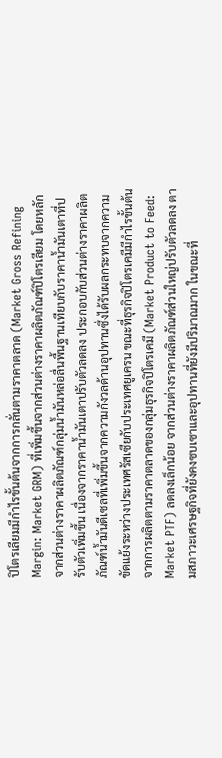ปิโตรเลียมมีกำไรขั้นต้นจากการกลั่นตามราคาตลาด (Market Gross Refining Margin: Market GRM) ที่เพิ่มขึ้นจากส่วนต่างราคาผลิตภัณฑ์ปิโตรเลียม โดยหลักจากส่วนต่างราคาผลิตภัณฑ์กลุ่มน้ำมันหล่อลื่นพื้นฐานเทียบกับราคาน้ำมันเตาที่ปรับตัวเพิ่มขึ้น เนื่องจากราคาน้ำมันเตาปรับตัวลดลง ประกอบกับส่วนต่างราคาผลิตภัณฑ์น้ำมันดีเซลที่เพิ่มขึ้นจากความกังวลด้านอุปทานซึ่งได้รับผลกระทบจากความขัดแย้งระหว่างประเทศรัสเซียกับประเทศยูเครน ขณะที่ธุรกิจปิโตรเคมีมีกำไรขั้นต้นจากการผลิตตามราคาตลาดของกลุ่มธุรกิจปิโตรเคมี (Market Product to Feed: Market PTF) ลดลงเล็กน้อย จากส่วนต่างราคาผลิตภัณฑ์ส่วนใหญ่ปรับตัวลดลง ตามสภาวะเศรษฐกิจที่ยังคงซบเซาและอุปทานที่ยังมีปริมาณมาก ในขณะที่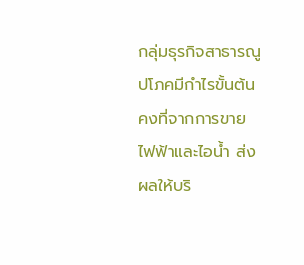กลุ่มธุรกิจสาธารณูปโภคมีกำไรขั้นต้นคงที่จากการขายไฟฟ้าและไอน้ำ ส่งผลให้บริ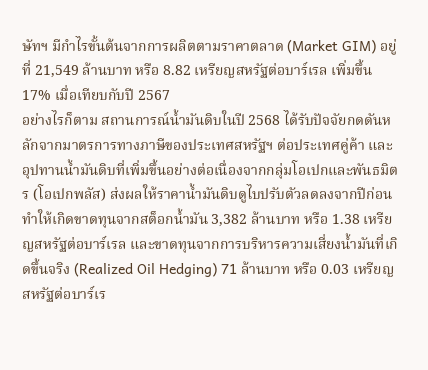ษัทฯ มีกำไรขั้นต้นจากการผลิตตามราคาตลาด (Market GIM) อยู่ที่ 21,549 ล้านบาท หรือ 8.82 เหรียญสหรัฐต่อบาร์เรล เพิ่มขึ้น 17% เมื่อเทียบกับปี 2567
อย่างไรก็ตาม สถานการณ์น้ำมันดิบในปี 2568 ได้รับปัจจัยกดดันหลักจากมาตรการทางภาษีของประเทศสหรัฐฯ ต่อประเทศคู่ค้า และอุปทานน้ำมันดิบที่เพิ่มขึ้นอย่างต่อเนื่องจากกลุ่มโอเปกและพันธมิตร (โอเปกพลัส) ส่งผลให้ราคาน้ำมันดิบดูไบปรับตัวลดลงจากปีก่อน ทำให้เกิดขาดทุนจากสต็อกน้ำมัน 3,382 ล้านบาท หรือ 1.38 เหรียญสหรัฐต่อบาร์เรล และขาดทุนจากการบริหารความเสี่ยงน้ำมันที่เกิดขึ้นจริง (Realized Oil Hedging) 71 ล้านบาท หรือ 0.03 เหรียญสหรัฐต่อบาร์เร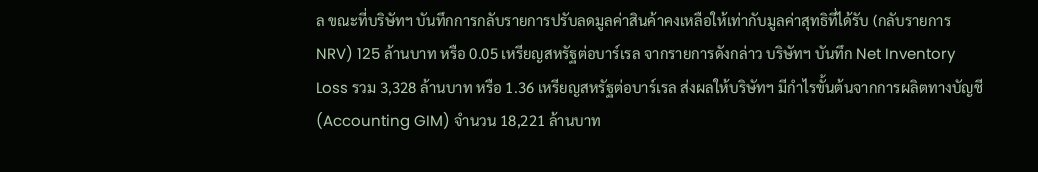ล ขณะที่บริษัทฯ บันทึกการกลับรายการปรับลดมูลค่าสินค้าคงเหลือให้เท่ากับมูลค่าสุทธิที่ได้รับ (กลับรายการ NRV) 125 ล้านบาท หรือ 0.05 เหรียญสหรัฐต่อบาร์เรล จากรายการดังกล่าว บริษัทฯ บันทึก Net Inventory Loss รวม 3,328 ล้านบาท หรือ 1.36 เหรียญสหรัฐต่อบาร์เรล ส่งผลให้บริษัทฯ มีกำไรขั้นต้นจากการผลิตทางบัญชี (Accounting GIM) จำนวน 18,221 ล้านบาท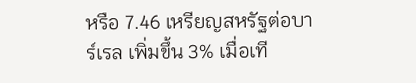หรือ 7.46 เหรียญสหรัฐต่อบาร์เรล เพิ่มขึ้น 3% เมื่อเที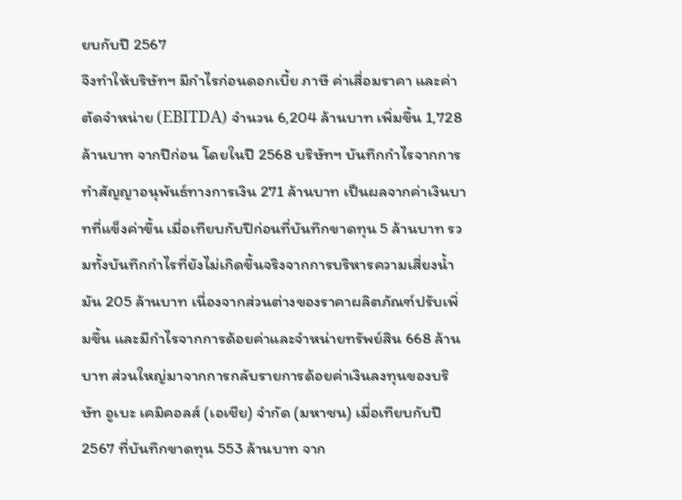ยบกับปี 2567
จึงทำให้บริษัทฯ มีกำไรก่อนดอกเบี้ย ภาษี ค่าเสื่อมราคา และค่าตัดจำหน่าย (EBITDA) จำนวน 6,204 ล้านบาท เพิ่มขึ้น 1,728 ล้านบาท จากปีก่อน โดยในปี 2568 บริษัทฯ บันทึกกำไรจากการทำสัญญาอนุพันธ์ทางการเงิน 271 ล้านบาท เป็นผลจากค่าเงินบาทที่แข็งค่าขึ้น เมื่อเทียบกับปีก่อนที่บันทึกขาดทุน 5 ล้านบาท รวมทั้งบันทึกกำไรที่ยังไม่เกิดขึ้นจริงจากการบริหารความเสี่ยงน้ำมัน 205 ล้านบาท เนื่องจากส่วนต่างของราคาผลิตภัณฑ์ปรับเพิ่มขึ้น และมีกำไรจากการด้อยค่าและจำหน่ายทรัพย์สิน 668 ล้านบาท ส่วนใหญ่มาจากการกลับรายการด้อยค่าเงินลงทุนของบริษัท อูเบะ เคมิคอลส์ (เอเชีย) จำกัด (มหาชน) เมื่อเทียบกับปี 2567 ที่บันทึกขาดทุน 553 ล้านบาท จาก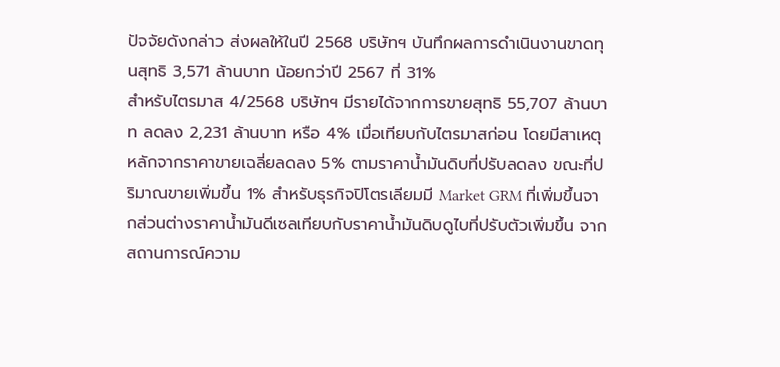ปัจจัยดังกล่าว ส่งผลให้ในปี 2568 บริษัทฯ บันทึกผลการดำเนินงานขาดทุนสุทธิ 3,571 ล้านบาท น้อยกว่าปี 2567 ที่ 31%
สำหรับไตรมาส 4/2568 บริษัทฯ มีรายได้จากการขายสุทธิ 55,707 ล้านบาท ลดลง 2,231 ล้านบาท หรือ 4% เมื่อเทียบกับไตรมาสก่อน โดยมีสาเหตุหลักจากราคาขายเฉลี่ยลดลง 5% ตามราคาน้ำมันดิบที่ปรับลดลง ขณะที่ปริมาณขายเพิ่มขึ้น 1% สำหรับธุรกิจปิโตรเลียมมี Market GRM ที่เพิ่มขึ้นจากส่วนต่างราคาน้ำมันดีเซลเทียบกับราคาน้ำมันดิบดูไบที่ปรับตัวเพิ่มขึ้น จากสถานการณ์ความ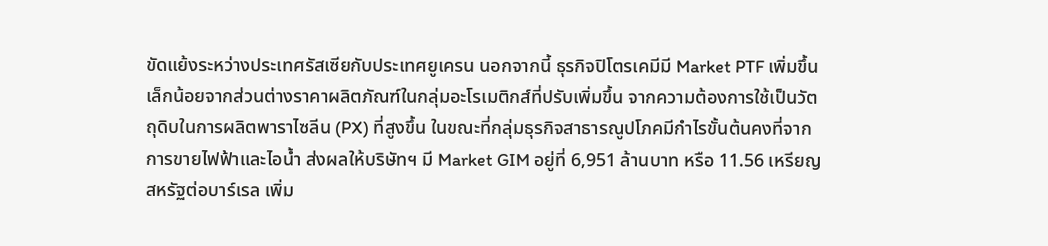ขัดแย้งระหว่างประเทศรัสเซียกับประเทศยูเครน นอกจากนี้ ธุรกิจปิโตรเคมีมี Market PTF เพิ่มขึ้นเล็กน้อยจากส่วนต่างราคาผลิตภัณฑ์ในกลุ่มอะโรเมติกส์ที่ปรับเพิ่มขึ้น จากความต้องการใช้เป็นวัตถุดิบในการผลิตพาราไซลีน (PX) ที่สูงขึ้น ในขณะที่กลุ่มธุรกิจสาธารณูปโภคมีกำไรขั้นต้นคงที่จากการขายไฟฟ้าและไอน้ำ ส่งผลให้บริษัทฯ มี Market GIM อยู่ที่ 6,951 ล้านบาท หรือ 11.56 เหรียญสหรัฐต่อบาร์เรล เพิ่ม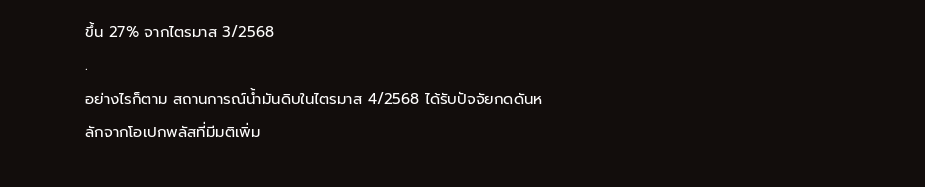ขึ้น 27% จากไตรมาส 3/2568
.
อย่างไรก็ตาม สถานการณ์น้ำมันดิบในไตรมาส 4/2568 ได้รับปัจจัยกดดันหลักจากโอเปกพลัสที่มีมติเพิ่ม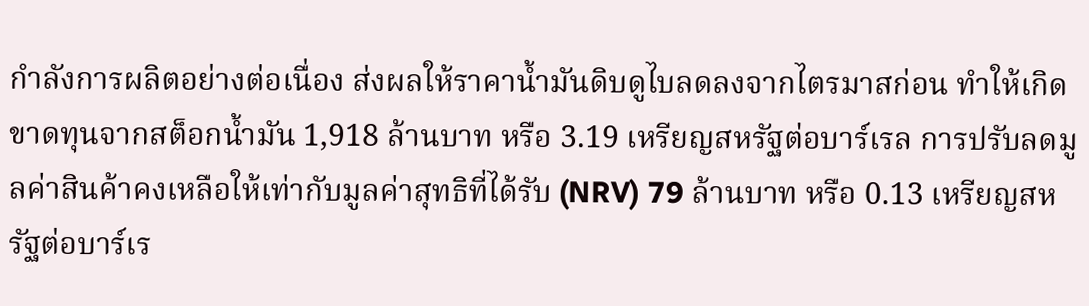กำลังการผลิตอย่างต่อเนื่อง ส่งผลให้ราคาน้ำมันดิบดูไบลดลงจากไตรมาสก่อน ทำให้เกิดขาดทุนจากสต็อกน้ำมัน 1,918 ล้านบาท หรือ 3.19 เหรียญสหรัฐต่อบาร์เรล การปรับลดมูลค่าสินค้าคงเหลือให้เท่ากับมูลค่าสุทธิที่ได้รับ (NRV) 79 ล้านบาท หรือ 0.13 เหรียญสหรัฐต่อบาร์เร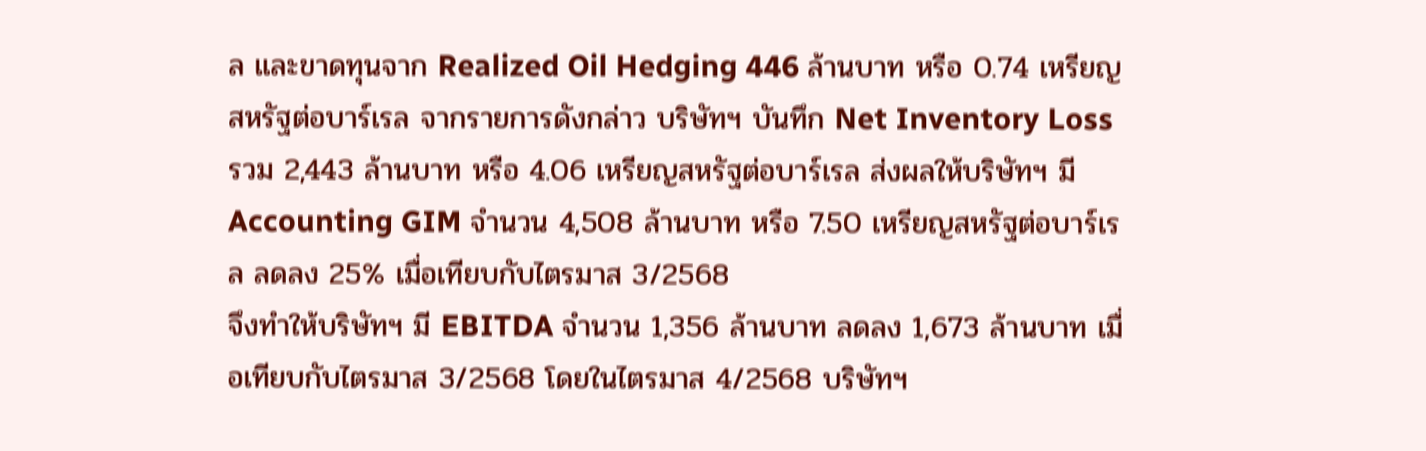ล และขาดทุนจาก Realized Oil Hedging 446 ล้านบาท หรือ 0.74 เหรียญสหรัฐต่อบาร์เรล จากรายการดังกล่าว บริษัทฯ บันทึก Net Inventory Loss รวม 2,443 ล้านบาท หรือ 4.06 เหรียญสหรัฐต่อบาร์เรล ส่งผลให้บริษัทฯ มี Accounting GIM จำนวน 4,508 ล้านบาท หรือ 7.50 เหรียญสหรัฐต่อบาร์เรล ลดลง 25% เมื่อเทียบกับไตรมาส 3/2568
จึงทำให้บริษัทฯ มี EBITDA จำนวน 1,356 ล้านบาท ลดลง 1,673 ล้านบาท เมื่อเทียบกับไตรมาส 3/2568 โดยในไตรมาส 4/2568 บริษัทฯ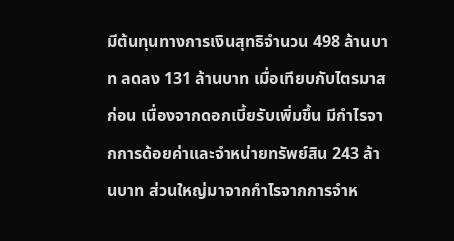มีต้นทุนทางการเงินสุทธิจำนวน 498 ล้านบาท ลดลง 131 ล้านบาท เมื่อเทียบกับไตรมาสก่อน เนื่องจากดอกเบี้ยรับเพิ่มขึ้น มีกำไรจากการด้อยค่าและจำหน่ายทรัพย์สิน 243 ล้านบาท ส่วนใหญ่มาจากกำไรจากการจำห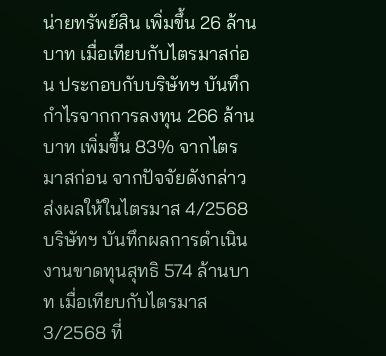น่ายทรัพย์สิน เพิ่มขึ้น 26 ล้านบาท เมื่อเทียบกับไตรมาสก่อน ประกอบกับบริษัทฯ บันทึกกำไรจากการลงทุน 266 ล้านบาท เพิ่มขึ้น 83% จากไตรมาสก่อน จากปัจจัยดังกล่าว ส่งผลให้ในไตรมาส 4/2568 บริษัทฯ บันทึกผลการดำเนินงานขาดทุนสุทธิ 574 ล้านบาท เมื่อเทียบกับไตรมาส 3/2568 ที่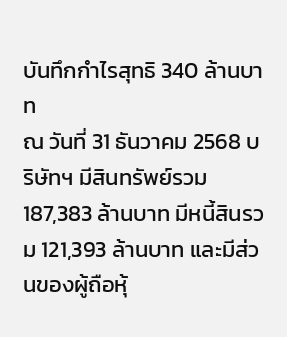บันทึกกำไรสุทธิ 340 ล้านบาท
ณ วันที่ 31 ธันวาคม 2568 บริษัทฯ มีสินทรัพย์รวม 187,383 ล้านบาท มีหนี้สินรวม 121,393 ล้านบาท และมีส่วนของผู้ถือหุ้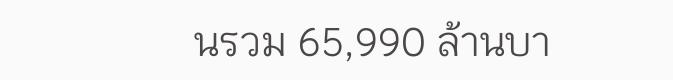นรวม 65,990 ล้านบา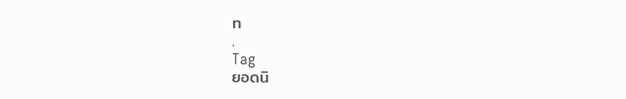ท
.
Tag
ยอดนิ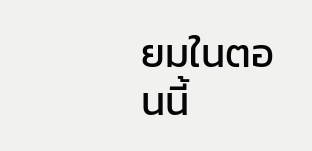ยมในตอนนี้